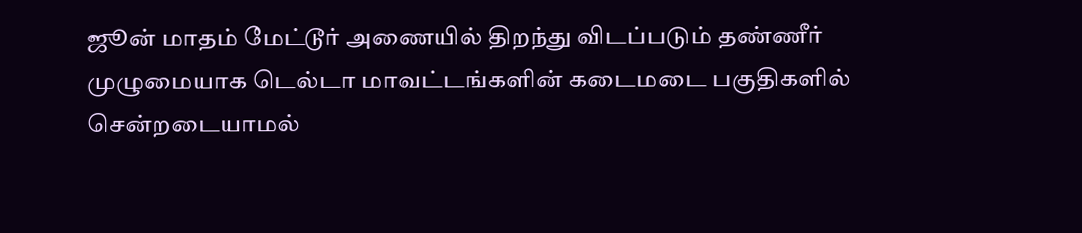ஜூன் மாதம் மேட்டூர் அணையில் திறந்து விடப்படும் தண்ணீர் முழுமையாக டெல்டா மாவட்டங்களின் கடைமடை பகுதிகளில் சென்றடையாமல்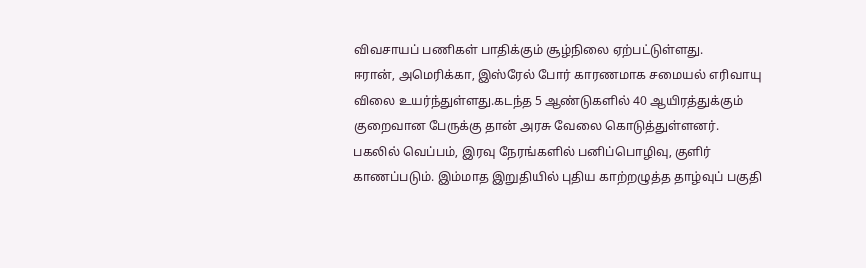விவசாயப் பணிகள் பாதிக்கும் சூழ்நிலை ஏற்பட்டுள்ளது.
ஈரான், அமெரிக்கா, இஸ்ரேல் போர் காரணமாக சமையல் எரிவாயு விலை உயர்ந்துள்ளது.கடந்த 5 ஆண்டுகளில் 40 ஆயிரத்துக்கும் குறைவான பேருக்கு தான் அரசு வேலை கொடுத்துள்ளனர்.
பகலில் வெப்பம், இரவு நேரங்களில் பனிப்பொழிவு, குளிர் காணப்படும். இம்மாத இறுதியில் புதிய காற்றழுத்த தாழ்வுப் பகுதி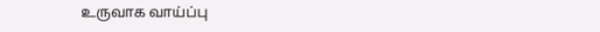உருவாக வாய்ப்பு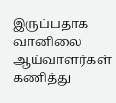இருப்பதாக வானிலை ஆய்வாளர்கள் கணித்து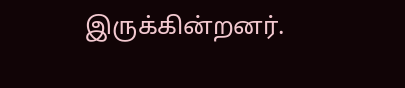இருக்கின்றனர்.